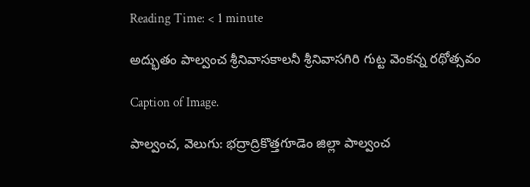Reading Time: < 1 minute

అద్భుతం పాల్వంచ శ్రీనివాసకాలనీ శ్రీనివాసగిరి గుట్ట వెంకన్న రథోత్సవం

Caption of Image.

పాల్వంచ, వెలుగు: భద్రాద్రికొత్తగూడెం జిల్లా పాల్వంచ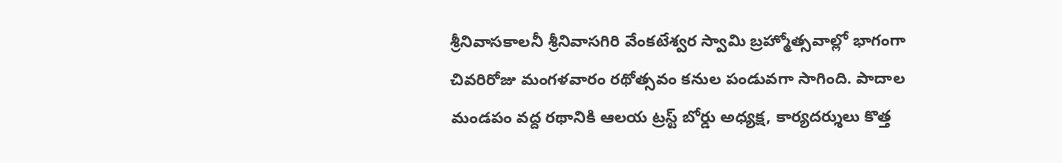శ్రీనివాసకాలనీ శ్రీనివాసగిరి వేంకటేశ్వర స్వామి బ్రహ్మోత్సవాల్లో భాగంగా చివరిరోజు మంగళవారం రథోత్సవం కనుల పండువగా సాగింది. పాదాల మండపం వద్ద రథానికి ఆలయ ట్రస్ట్ బోర్డు అధ్యక్ష, కార్యదర్శులు కొత్త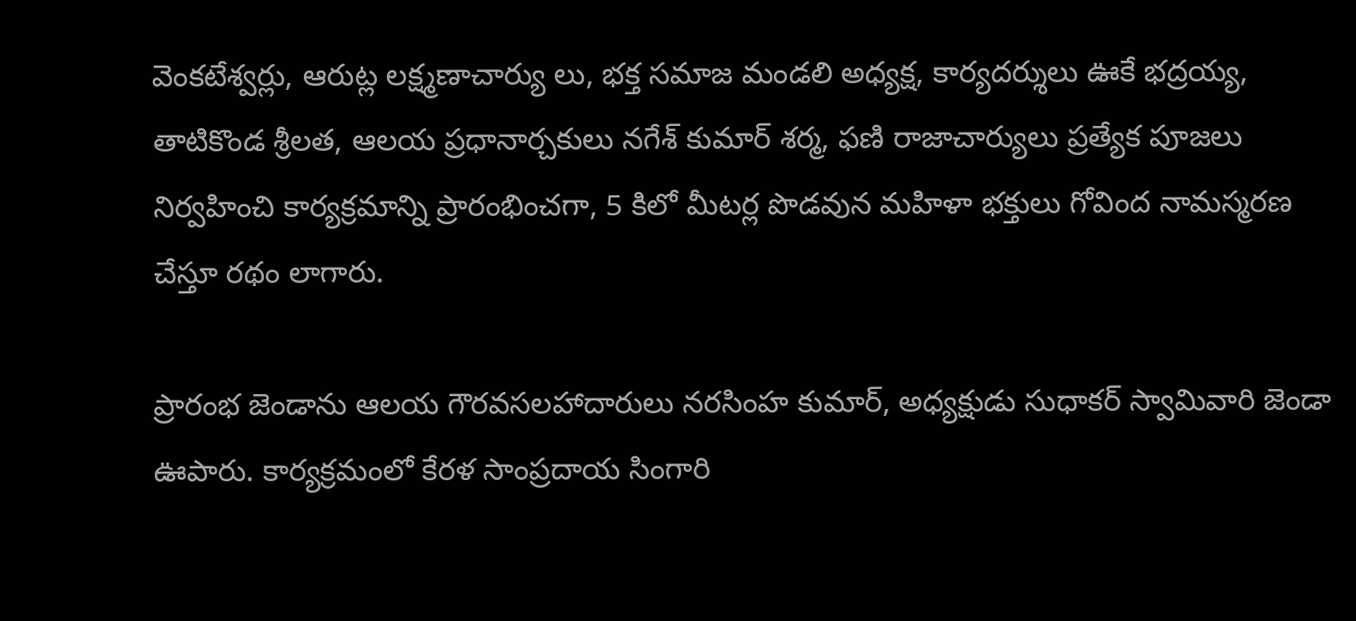వెంకటేశ్వర్లు, ఆరుట్ల లక్ష్మణాచార్యు లు, భక్త సమాజ మండలి అధ్యక్ష, కార్యదర్శులు ఊకే భద్రయ్య, తాటికొండ శ్రీలత, ఆలయ ప్రధానార్చకులు నగేశ్ కుమార్ శర్మ, ఫణి రాజాచార్యులు ప్రత్యేక పూజలు నిర్వహించి కార్యక్రమాన్ని ప్రారంభించగా, 5 కిలో మీటర్ల పొడవున మహిళా భక్తులు గోవింద నామస్మరణ చేస్తూ రథం లాగారు.

ప్రారంభ జెండాను ఆలయ గౌరవసలహాదారులు నరసింహ కుమార్, అధ్యక్షుడు సుధాకర్ స్వామివారి జెండా ఊపారు. కార్యక్రమంలో కేరళ సాంప్రదాయ సింగారి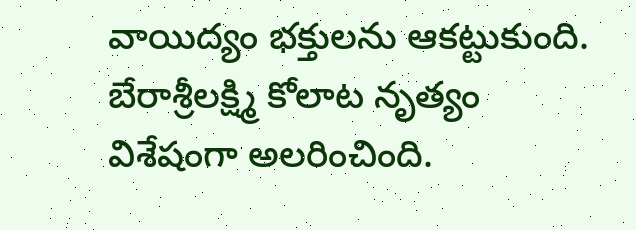వాయిద్యం భక్తులను ఆకట్టుకుంది. బేరాశ్రీలక్ష్మి కోలాట నృత్యం విశేషంగా అలరించింది.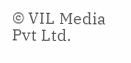© VIL Media Pvt Ltd.